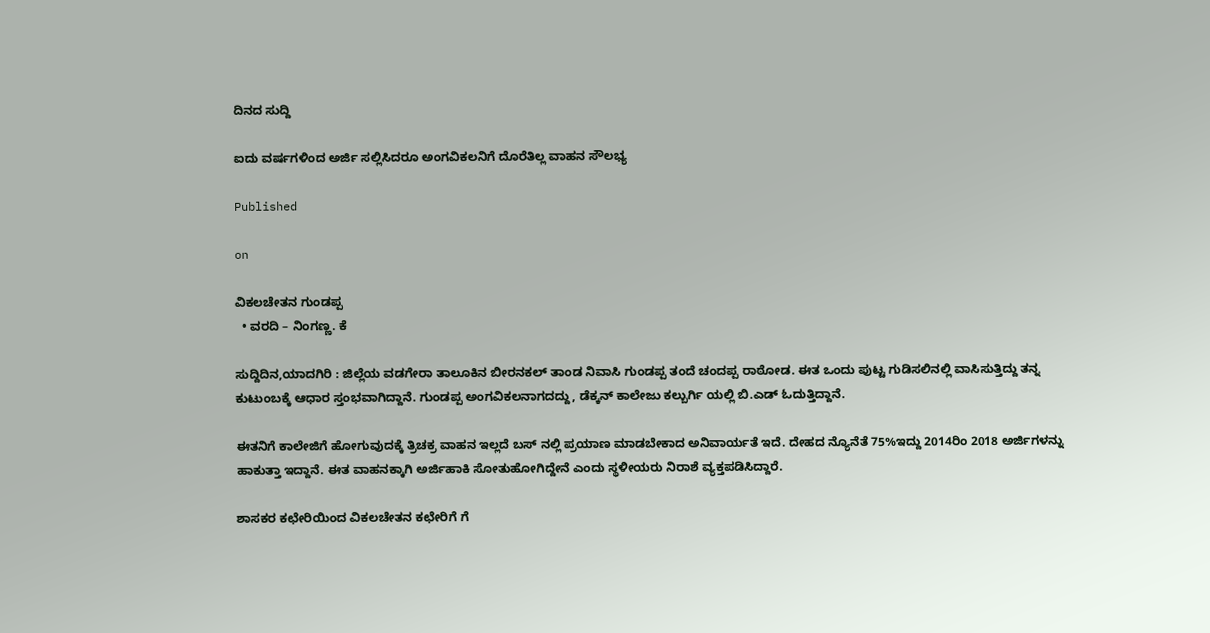ದಿನದ ಸುದ್ದಿ

ಐದು ವರ್ಷಗಳಿಂದ ಅರ್ಜಿ ಸಲ್ಲಿಸಿದರೂ ಅಂಗವಿಕಲನಿಗೆ ದೊರೆತಿಲ್ಲ ವಾಹನ ಸೌಲಭ್ಯ

Published

on

ವಿಕಲಚೇತನ ಗುಂಡಪ್ಪ
  • ವರದಿ – ನಿಂಗಣ್ಣ. ಕೆ

ಸುದ್ದಿದಿನ,ಯಾದಗಿರಿ : ಜಿಲ್ಲೆಯ ವಡಗೇರಾ ತಾಲೂಕಿನ ಬೀರನಕಲ್ ತಾಂಡ ನಿವಾಸಿ ಗುಂಡಪ್ಪ ತಂದೆ ಚಂದಪ್ಪ ರಾಠೋಡ. ಈತ ಒಂದು ಪುಟ್ಟ ಗುಡಿಸಲಿನಲ್ಲಿ ವಾಸಿಸುತ್ತಿದ್ದು ತನ್ನ ಕುಟುಂಬಕ್ಕೆ ಆಧಾರ ಸ್ತಂಭವಾಗಿದ್ದಾನೆ. ಗುಂಡಪ್ಪ ಅಂಗವಿಕಲನಾಗದದ್ದು, ಡೆಕ್ಕನ್ ಕಾಲೇಜು ಕಲ್ಬುರ್ಗಿ ಯಲ್ಲಿ ಬಿ.ಎಡ್ ಓದುತ್ತಿದ್ದಾನೆ.

ಈತನಿಗೆ ಕಾಲೇಜಿಗೆ ಹೋಗುವುದಕ್ಕೆ ತ್ರಿಚಕ್ರ ವಾಹನ ಇಲ್ಲದೆ ಬಸ್ ನಲ್ಲಿ ಪ್ರಯಾಣ ಮಾಡಬೇಕಾದ ಅನಿವಾರ್ಯತೆ ಇದೆ. ದೇಹದ ನ್ಯೊನೆತೆ 75%ಇದ್ದು 2014ರಿಂ 2018 ಅರ್ಜಿಗಳನ್ನು ಹಾಕುತ್ತಾ ಇದ್ದಾನೆ. ಈತ ವಾಹನಕ್ಕಾಗಿ ಅರ್ಜಿಹಾಕಿ ಸೋತುಹೋಗಿದ್ದೇನೆ ಎಂದು ಸ್ಥಳೀಯರು ನಿರಾಶೆ ವ್ಯಕ್ತಪಡಿಸಿದ್ದಾರೆ.

ಶಾಸಕರ ಕಛೇರಿಯಿಂದ ವಿಕಲಚೇತನ ಕಛೇರಿಗೆ ಗೆ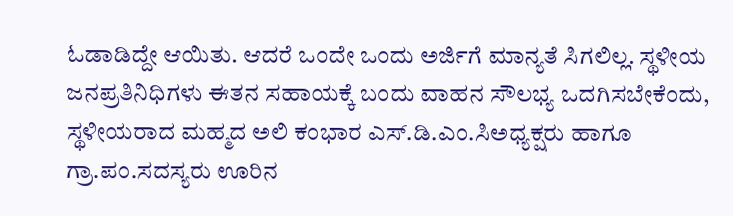ಓಡಾಡಿದ್ದೇ ಆಯಿತು. ಆದರೆ ಒಂದೇ ಒಂದು ಅರ್ಜಿಗೆ ಮಾನ್ಯತೆ ಸಿಗಲಿಲ್ಲ. ಸ್ಥಳೀಯ ಜನಪ್ರತಿನಿಧಿಗಳು ಈತನ ಸಹಾಯಕ್ಕೆ ಬಂದು ವಾಹನ ಸೌಲಭ್ಯ ಒದಗಿಸಬೇಕೆಂದು, ಸ್ಥಳೀಯರಾದ ಮಹ್ಮದ ಅಲಿ ಕಂಭಾರ ಎಸ್.ಡಿ.ಎಂ.ಸಿಅಧ್ಯಕ್ಷರು ಹಾಗೂ ಗ್ರಾ.ಪಂ.ಸದಸ್ಯರು ಊರಿನ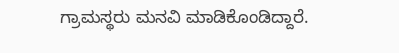ಗ್ರಾಮಸ್ಥರು ಮನವಿ ಮಾಡಿಕೊಂಡಿದ್ದಾರೆ.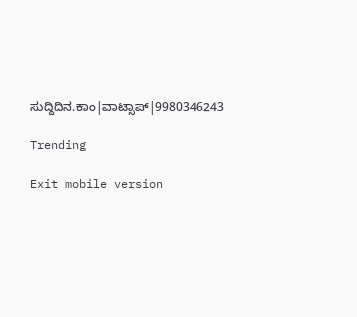ಸುದ್ದಿದಿನ.ಕಾಂ|ವಾಟ್ಸಾಪ್|9980346243

Trending

Exit mobile version